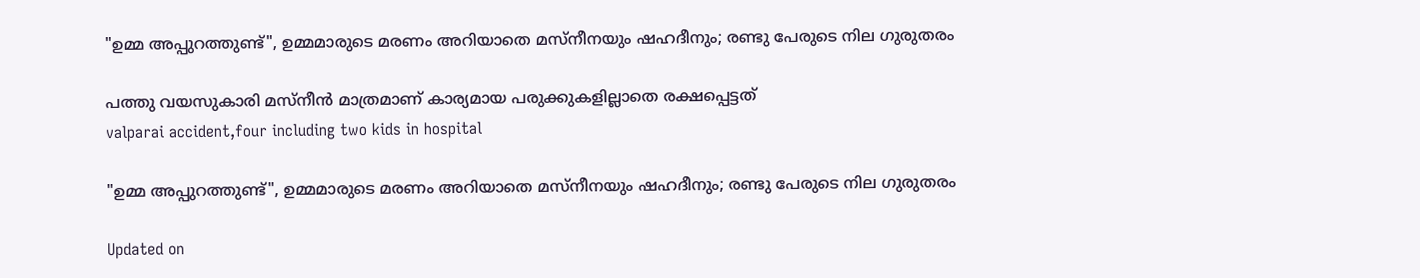"ഉമ്മ അപ്പുറത്തുണ്ട്", ഉമ്മമാരുടെ മരണം അറിയാതെ മസ്നീനയും ഷഹദീനും; രണ്ടു പേരുടെ നില ഗുരുതരം

പത്തു വയസുകാരി മസ്നീൻ മാത്രമാണ് കാര്യമായ പരുക്കുകളില്ലാതെ രക്ഷപ്പെട്ടത്
valparai accident,four including two kids in hospital

"ഉമ്മ അപ്പുറത്തുണ്ട്", ഉമ്മമാരുടെ മരണം അറിയാതെ മസ്നീനയും ഷഹദീനും; രണ്ടു പേരുടെ നില ഗുരുതരം

Updated on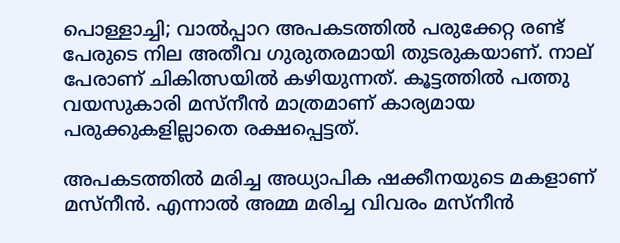പൊള്ളാച്ചി; വാൽപ്പാറ അപകടത്തിൽ പരുക്കേറ്റ രണ്ട് പേരുടെ നില അതീവ ഗുരുതരമായി തുടരുകയാണ്. നാല് പേരാണ് ചികിത്സയിൽ കഴിയുന്നത്. കൂട്ടത്തിൽ പത്തു വയസുകാരി മസ്നീൻ മാത്രമാണ് കാര്യമായ പരുക്കുകളില്ലാതെ രക്ഷപ്പെട്ടത്.

അപകടത്തിൽ മരിച്ച അധ്യാപിക ഷക്കീനയുടെ മകളാണ് മസ്നീൻ. എന്നാൽ അമ്മ മരിച്ച വിവരം മസ്നീൻ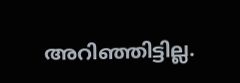അറിഞ്ഞിട്ടില്ല.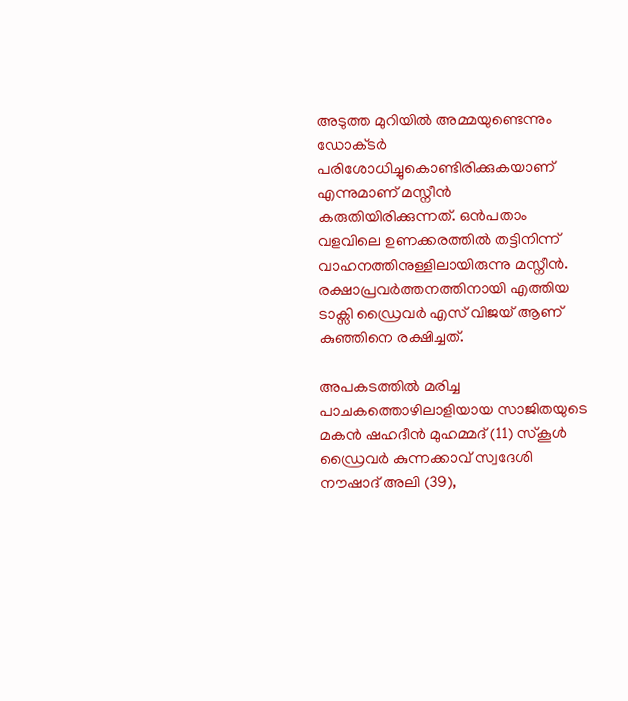അടുത്ത മുറിയിൽ അമ്മയുണ്ടെന്നും ഡോക്‌ടർ പരിശോധിച്ചുകൊണ്ടിരിക്കുകയാണ് എന്നുമാണ് മസ്നീൻ കരുതിയിരിക്കുന്നത്. ഒൻപതാം വളവിലെ ഉണക്കരത്തിൽ തട്ടിനിന്ന് വാഹനത്തിനുള്ളിലായിരുന്നു മസ്നീൻ. രക്ഷാപ്രവർത്തനത്തിനായി എത്തിയ ടാക്സി ഡ്രൈവർ എസ് വിജയ് ആണ് കുഞ്ഞിനെ രക്ഷിച്ചത്.

അപകടത്തിൽ മരിച്ച പാചകത്തൊഴിലാളിയായ സാജിതയുടെ മകൻ ഷഹദീൻ മുഹമ്മദ് (11) സ്കൂൾ ഡ്രൈവർ കുന്നക്കാവ് സ്വദേശി നൗഷാദ് അലി (39),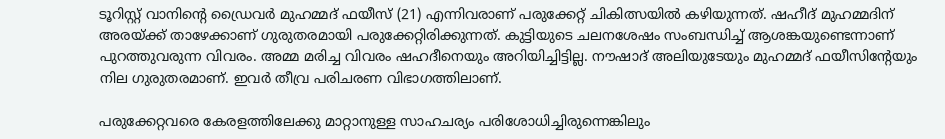ടൂറിസ്റ്റ് വാനിന്‍റെ ഡ്രൈവർ മുഹമ്മദ് ഫയീസ് (21) എന്നിവരാണ് പരുക്കേറ്റ് ചികിത്സയിൽ കഴിയുന്നത്. ഷഹീദ് മുഹമ്മദിന് അരയ്ക്ക് താഴേക്കാണ് ഗുരുതരമായി പരുക്കേറ്റിരിക്കുന്നത്. കുട്ടിയുടെ ചലനശേഷം സംബന്ധിച്ച് ആശങ്കയുണ്ടെന്നാണ് പുറത്തുവരുന്ന വിവരം. അമ്മ മരിച്ച വിവരം ഷഹദീനെയും അറിയിച്ചിട്ടില്ല. നൗഷാദ് അലിയുടേയും മുഹമ്മദ് ഫയീസിന്‍റേയും നില ഗുരുതരമാണ്. ഇവർ തീവ്ര പരിചരണ വിഭാഗത്തിലാണ്.

പരുക്കേറ്റവരെ കേരളത്തിലേക്കു മാറ്റാനുള്ള സാഹചര്യം പരിശോധിച്ചിരുന്നെങ്കിലും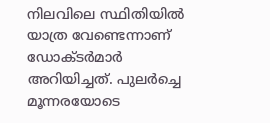നിലവിലെ സ്ഥിതിയിൽ യാത്ര വേണ്ടെന്നാണ് ഡോക്ടർമാർ അറിയിച്ചത്. പുലർച്ചെ മൂന്നരയോടെ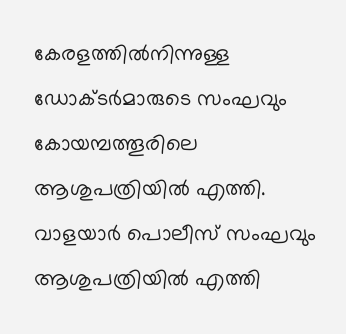കേരളത്തിൽനിന്നുള്ള ഡോക്ടർമാരുടെ സംഘവും കോയമ്പത്തൂരിലെ ആശുപത്രിയിൽ എത്തി. വാളയാർ പൊലീസ് സംഘവും ആശുപത്രിയിൽ എത്തി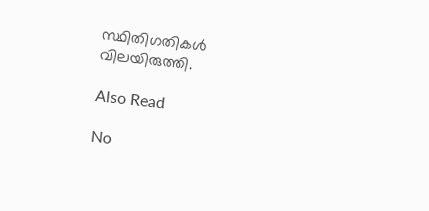സ്ഥിതിഗതികൾ വിലയിരുത്തി.

Also Read

No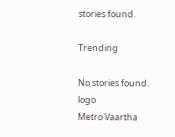stories found.

Trending

No stories found.
logo
Metro Vaartha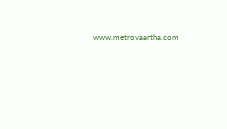www.metrovaartha.com